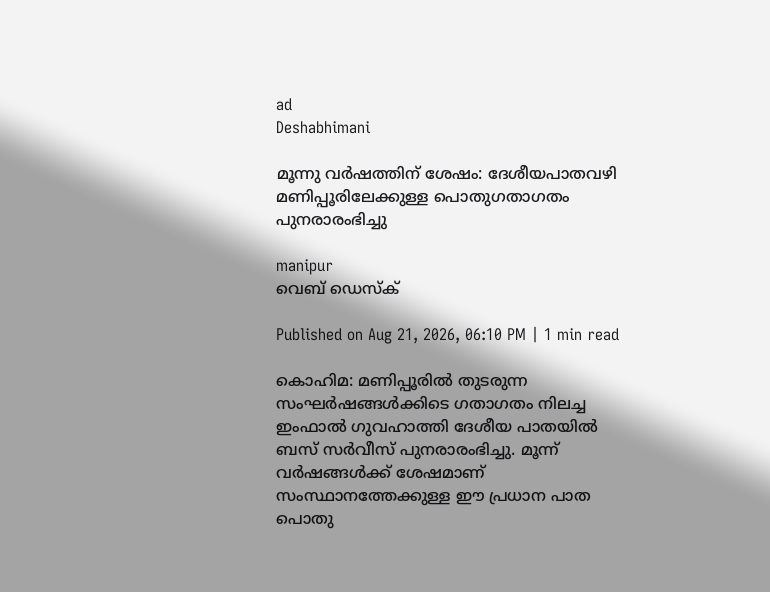ad
Deshabhimani

മൂന്നു വര്‍ഷത്തിന് ശേഷം: ദേശീയപാതവഴി മണിപ്പൂരിലേക്കുള്ള പൊതുഗതാഗതം പുനരാരംഭിച്ചു

manipur
വെബ് ഡെസ്ക്

Published on Aug 21, 2026, 06:10 PM | 1 min read

കൊഹിമ: മണിപ്പൂരിൽ തുടരുന്ന സംഘര്‍ഷങ്ങൾക്കിടെ ഗതാഗതം നിലച്ച ഇംഫാൽ ഗുവഹാത്തി ദേശീയ പാതയിൽ ബസ് സര്‍വീസ് പുനരാരംഭിച്ചു. മൂന്ന് വര്‍ഷങ്ങൾക്ക് ശേഷമാണ് സംസ്ഥാനത്തേക്കുള്ള ഈ പ്രധാന പാത പൊതു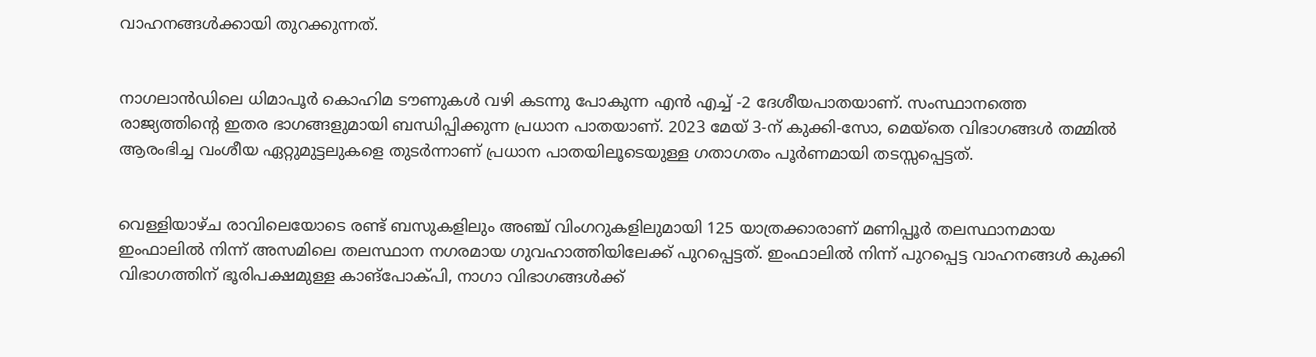വാഹനങ്ങൾക്കായി തുറക്കുന്നത്.


നാഗലാൻഡിലെ ധിമാപൂര്‍ കൊഹിമ ടൗണുകൾ വഴി കടന്നു പോകുന്ന എൻ എച്ച് -2 ദേശീയപാതയാണ്. സംസ്ഥാനത്തെ രാജ്യത്തിന്റെ ഇതര ഭാഗങ്ങളുമായി ബന്ധിപ്പിക്കുന്ന പ്രധാന പാതയാണ്. 2023 മേയ് 3-ന് കുക്കി-സോ, മെയ്തെ വിഭാഗങ്ങൾ തമ്മിൽ ആരംഭിച്ച വംശീയ ഏറ്റുമുട്ടലുകളെ തുടർന്നാണ് പ്രധാന പാതയിലൂടെയുള്ള ഗതാഗതം പൂർണമായി തടസ്സപ്പെട്ടത്.


വെള്ളിയാഴ്ച രാവിലെയോടെ രണ്ട് ബസുകളിലും അഞ്ച് വിംഗറുകളിലുമായി 125 യാത്രക്കാരാണ് മണിപ്പൂർ തലസ്ഥാനമായ ഇംഫാലിൽ നിന്ന് അസമിലെ തലസ്ഥാന നഗരമായ ഗുവഹാത്തിയിലേക്ക് പുറപ്പെട്ടത്. ഇംഫാലിൽ നിന്ന് പുറപ്പെട്ട വാഹനങ്ങൾ കുക്കി വിഭാഗത്തിന് ഭൂരിപക്ഷമുള്ള കാങ്പോക്പി, നാഗാ വിഭാഗങ്ങൾക്ക്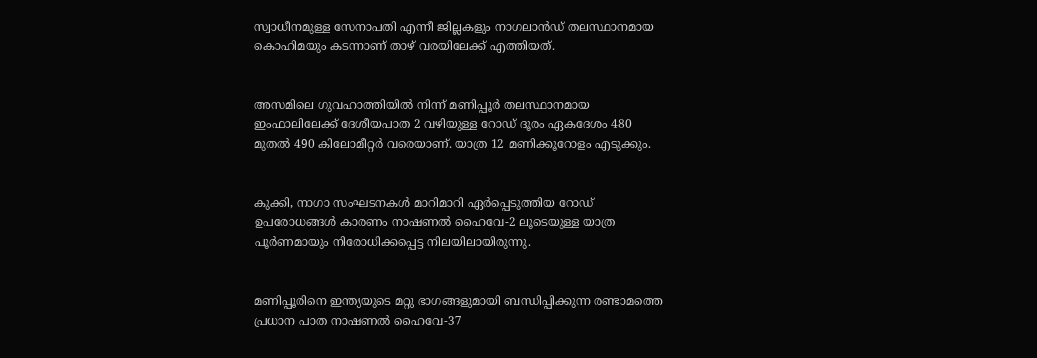സ്വാധീനമുള്ള സേനാപതി എന്നീ ജില്ലകളും നാഗലാൻഡ് തലസ്ഥാനമായ കൊഹിമയും കടന്നാണ് താഴ് വരയിലേക്ക് എത്തിയത്.


അസമിലെ ഗുവഹാത്തിയിൽ നിന്ന് മണിപ്പൂർ തലസ്ഥാനമായ ഇംഫാലിലേക്ക് ദേശീയപാത 2 വഴിയുള്ള റോഡ് ദൂരം ഏകദേശം 480 മുതൽ 490 കിലോമീറ്റർ വരെയാണ്. യാത്ര 12 മണിക്കൂറോളം എടുക്കും.


കുക്കി, നാഗാ സംഘടനകൾ മാറിമാറി ഏർപ്പെടുത്തിയ റോഡ് ഉപരോധങ്ങൾ കാരണം നാഷണൽ ഹൈവേ-2 ലൂടെയുള്ള യാത്ര പൂർണമായും നിരോധിക്കപ്പെട്ട നിലയിലായിരുന്നു.


മണിപ്പൂരിനെ ഇന്ത്യയുടെ മറ്റു ഭാഗങ്ങളുമായി ബന്ധിപ്പിക്കുന്ന രണ്ടാമത്തെ പ്രധാന പാത നാഷണൽ ഹൈവേ-37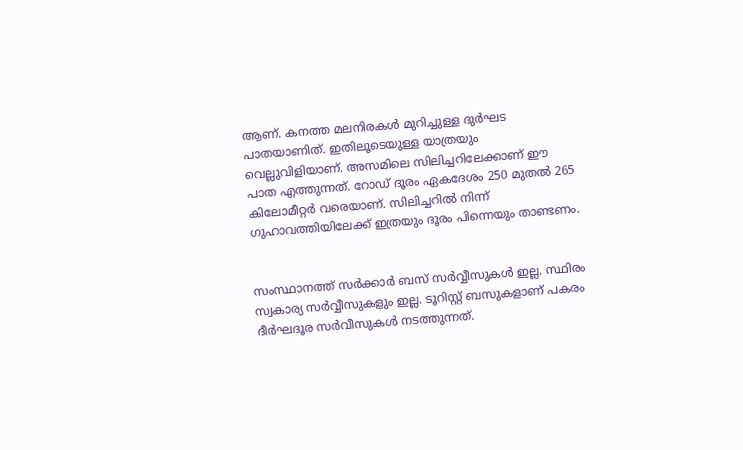ആണ്. കനത്ത മലനിരകൾ മുറിച്ചുള്ള ദുര്‍ഘട പാതയാണിത്. ഇതിലൂടെയുള്ള യാത്രയും വെല്ലുവിളിയാണ്. അസമിലെ സിലിച്ചറിലേക്കാണ് ഈ പാത എത്തുന്നത്. റോഡ് ദൂരം ഏകദേശം 250 മുതൽ 265 കിലോമീറ്റർ വരെയാണ്. സിലിച്ചറിൽ നിന്ന് ഗുഹാവത്തിയിലേക്ക് ഇത്രയും ദൂരം പിന്നെയും താണ്ടണം.


സംസ്ഥാനത്ത് സര്‍ക്കാര്‍ ബസ് സര്‍വ്വീസുകൾ ഇല്ല. സ്ഥിരം സ്വകാര്യ സര്‍വ്വീസുകളും ഇല്ല. ടൂറിസ്റ്റ് ബസുകളാണ് പകരം ദീര്‍ഘദൂര സര്‍വീസുകൾ നടത്തുന്നത്.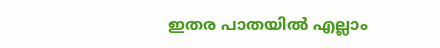ഇതര പാതയിൽ എല്ലാം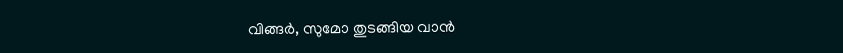വിങ്ങര്‍, സുമോ തുടങ്ങിയ വാൻ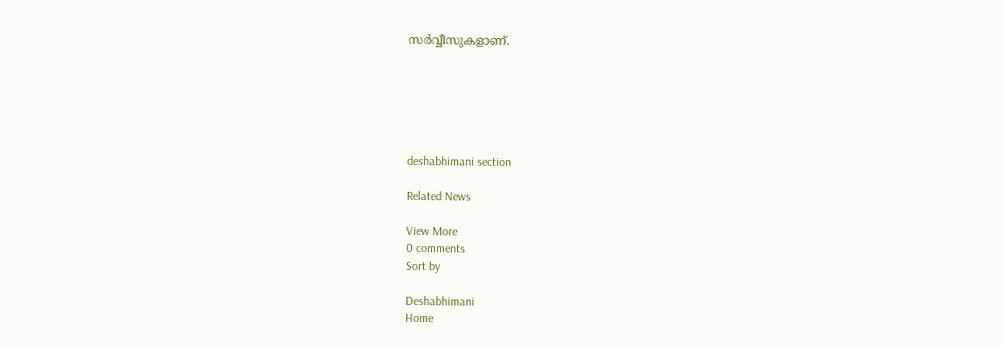സര്‍വ്വീസുകളാണ്.






deshabhimani section

Related News

View More
0 comments
Sort by

Deshabhimani
Home